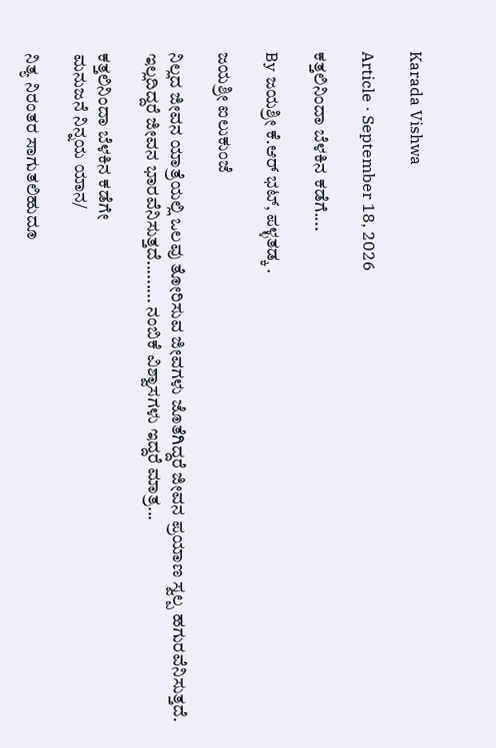Karada Vishwa

Article · September 18, 2026

ಕತ್ತಲಿನಿಂದಾ ಬೆಳಕಿನ ಕಡೆಗೆ....

By ಜಯಶ್ರೀ ಕೆ.ಆರ್ ಭಟ್, ಪಳ್ಳತಡ್ಕ .

ಜಯಶ್ರೀ ಐಲುಕುಂಜೆ

ನಿಲ್ಲದ ಜೀವನ ಯಾತ್ರೆಯಲ್ಲಿ ಒಲವು ತೋರಿಸುವ ಜೀವಗಳು ಜೊತೆಗಿದ್ದರೆ ಜೀವನ ಪ್ರಯಾಣ ಸ್ವಲ್ಪ ಹಗುರವೆನಿಸುತ್ತದೆ. ಇಲ್ಲದಿದ್ದರೆ ಜೀವನ ಭಾರವೆನಿಸುತ್ತದೆ......... ನಂಬಿಕೆ ವಿಶ್ವಾಸಗಳು ಇದ್ದರೆ ಮಾತ್ರ...

ಕತ್ತಲಿನಿಂದಾ ಬೆಳಕಿನ ಕಡೆಗೇ
ಮನುಜನೆ ನಿನ್ನಯ ಯಾನ/

ನಿತ್ಯ ನಿರಂತರ ಸಾಗುತಲಿಹುದೂ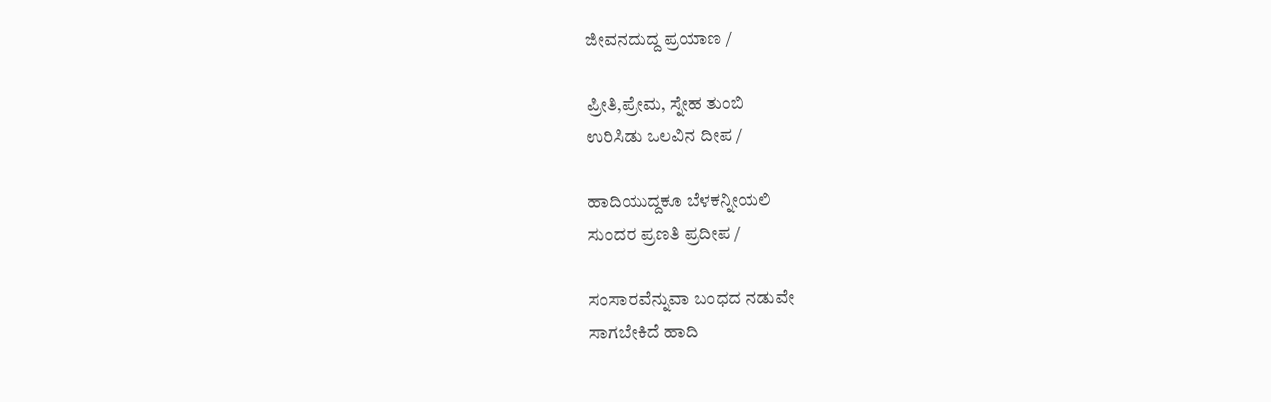ಜೀವನದುದ್ದ ಪ್ರಯಾಣ /

ಪ್ರೀತಿ,ಪ್ರೇಮ, ಸ್ನೇಹ ತುಂಬಿ
ಉರಿಸಿಡು ಒಲವಿನ ದೀಪ /

ಹಾದಿಯುದ್ದಕೂ ಬೆಳಕನ್ನೀಯಲಿ
ಸುಂದರ ಪ್ರಣತಿ ಪ್ರದೀಪ /

ಸಂಸಾರವೆನ್ನುವಾ ಬಂಧದ ನಡುವೇ
ಸಾಗಬೇಕಿದೆ ಹಾದಿ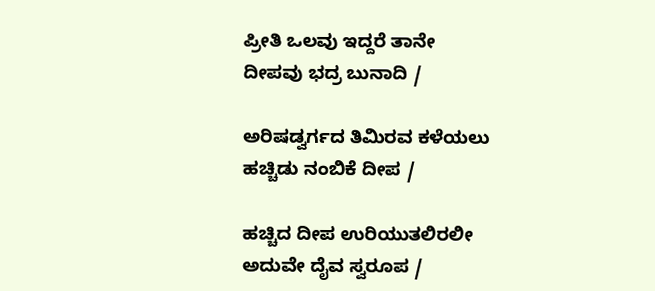ಪ್ರೀತಿ ಒಲವು ಇದ್ದರೆ ತಾನೇ
ದೀಪವು ಭದ್ರ ಬುನಾದಿ /

ಅರಿಷಡ್ವರ್ಗದ ತಿಮಿರವ ಕಳೆಯಲು
ಹಚ್ಚಿಡು ನಂಬಿಕೆ ದೀಪ /

ಹಚ್ಚಿದ ದೀಪ ಉರಿಯುತಲಿರಲೀ
ಅದುವೇ ದೈವ ಸ್ವರೂಪ /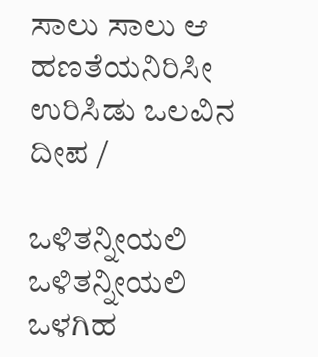ಸಾಲು ಸಾಲು ಆ ಹಣತೆಯನಿರಿಸೀ
ಉರಿಸಿಡು ಒಲವಿನ ದೀಪ /

ಒಳಿತನ್ನೀಯಲಿ ಒಳಿತನ್ನೀಯಲಿ
ಒಳಗಿಹ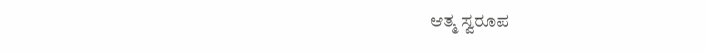ಆತ್ಮ ಸ್ವರೂಪ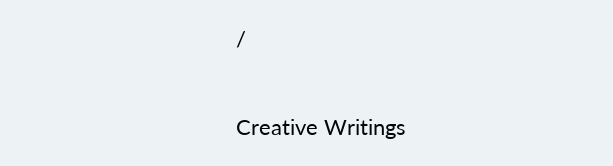/

Creative Writings